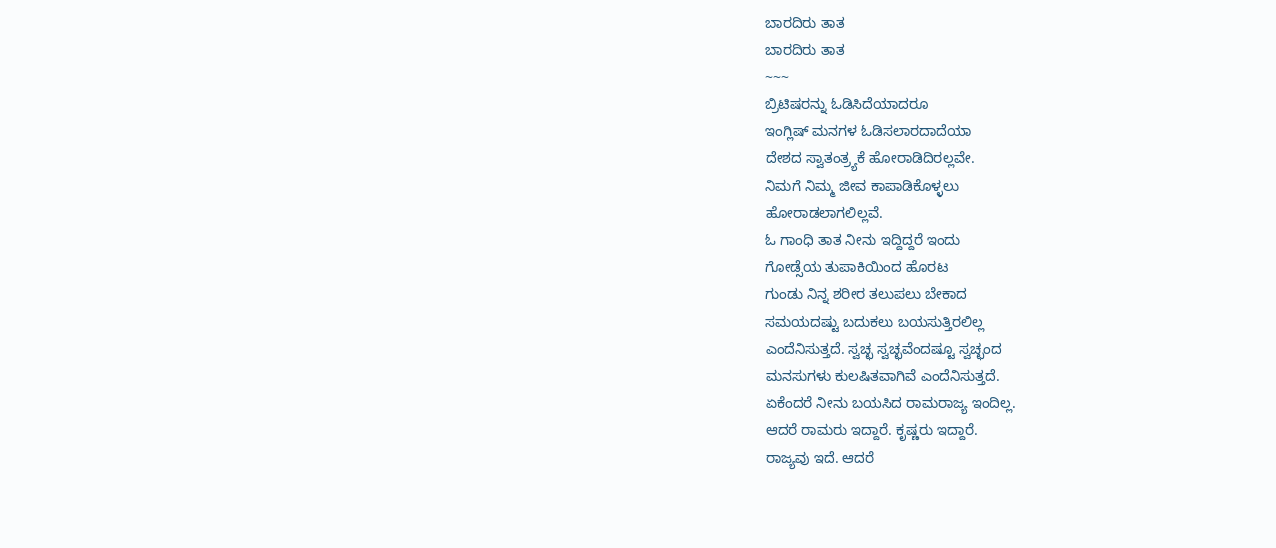ಬಾರದಿರು ತಾತ
ಬಾರದಿರು ತಾತ
~~~
ಬ್ರಿಟಿಷರನ್ನು ಓಡಿಸಿದೆಯಾದರೂ
ಇಂಗ್ಲಿಷ್ ಮನಗಳ ಓಡಿಸಲಾರದಾದೆಯಾ
ದೇಶದ ಸ್ವಾತಂತ್ರ್ಯಕೆ ಹೋರಾಡಿದಿರಲ್ಲವೇ.
ನಿಮಗೆ ನಿಮ್ಮ ಜೀವ ಕಾಪಾಡಿಕೊಳ್ಳಲು
ಹೋರಾಡಲಾಗಲಿಲ್ಲವೆ.
ಓ ಗಾಂಧಿ ತಾತ ನೀನು ಇದ್ದಿದ್ದರೆ ಇಂದು
ಗೋಡ್ಸೆಯ ತುಪಾಕಿಯಿಂದ ಹೊರಟ
ಗುಂಡು ನಿನ್ನ ಶರೀರ ತಲುಪಲು ಬೇಕಾದ
ಸಮಯದಷ್ಟು ಬದುಕಲು ಬಯಸುತ್ತಿರಲಿಲ್ಲ
ಎಂದೆನಿಸುತ್ತದೆ. ಸ್ವಚ್ಛ ಸ್ವಚ್ಛವೆಂದಷ್ಟೂ ಸ್ವಚ್ಛಂದ
ಮನಸುಗಳು ಕುಲಷಿತವಾಗಿವೆ ಎಂದೆನಿಸುತ್ತದೆ.
ಏಕೆಂದರೆ ನೀನು ಬಯಸಿದ ರಾಮರಾಜ್ಯ ಇಂದಿಲ್ಲ.
ಆದರೆ ರಾಮರು ಇದ್ದಾರೆ. ಕೃಷ್ಣರು ಇದ್ದಾರೆ.
ರಾಜ್ಯವು ಇದೆ. ಆದರೆ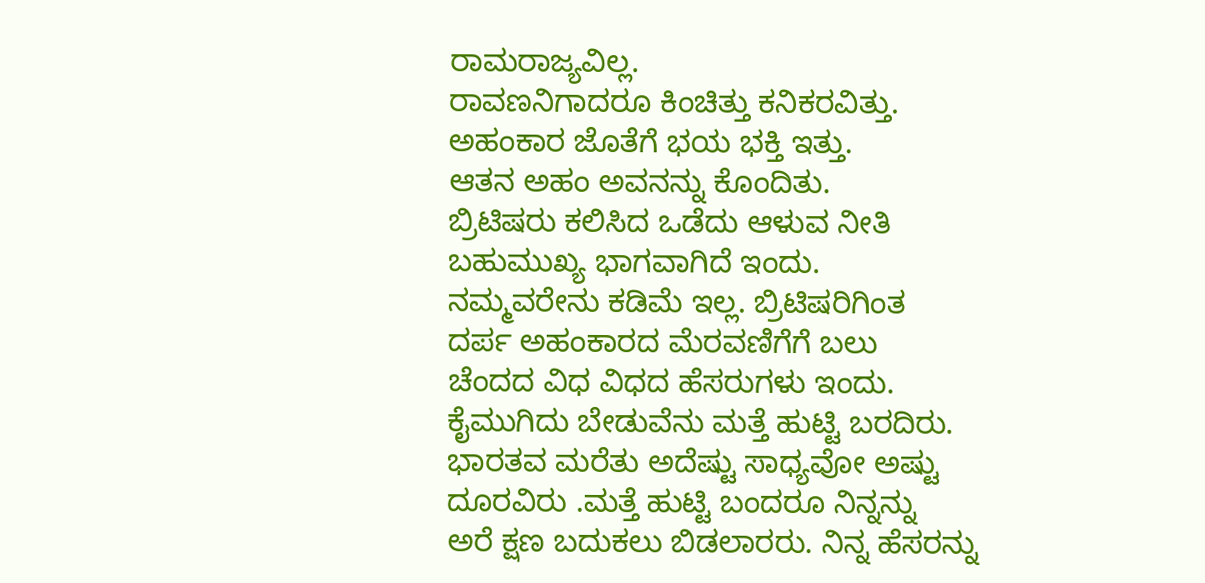ರಾಮರಾಜ್ಯವಿಲ್ಲ.
ರಾವಣನಿಗಾದರೂ ಕಿಂಚಿತ್ತು ಕನಿಕರವಿತ್ತು.
ಅಹಂಕಾರ ಜೊತೆಗೆ ಭಯ ಭಕ್ತಿ ಇತ್ತು.
ಆತನ ಅಹಂ ಅವನನ್ನು ಕೊಂದಿತು.
ಬ್ರಿಟಿಷರು ಕಲಿಸಿದ ಒಡೆದು ಆಳುವ ನೀತಿ
ಬಹುಮುಖ್ಯ ಭಾಗವಾಗಿದೆ ಇಂದು.
ನಮ್ಮವರೇನು ಕಡಿಮೆ ಇಲ್ಲ. ಬ್ರಿಟಿಷರಿಗಿಂತ
ದರ್ಪ ಅಹಂಕಾರದ ಮೆರವಣಿಗೆಗೆ ಬಲು
ಚೆಂದದ ವಿಧ ವಿಧದ ಹೆಸರುಗಳು ಇಂದು.
ಕೈಮುಗಿದು ಬೇಡುವೆನು ಮತ್ತೆ ಹುಟ್ಟಿ ಬರದಿರು.
ಭಾರತವ ಮರೆತು ಅದೆಷ್ಟು ಸಾಧ್ಯವೋ ಅಷ್ಟು
ದೂರವಿರು .ಮತ್ತೆ ಹುಟ್ಟಿ ಬಂದರೂ ನಿನ್ನನ್ನು
ಅರೆ ಕ್ಷಣ ಬದುಕಲು ಬಿಡಲಾರರು. ನಿನ್ನ ಹೆಸರನ್ನು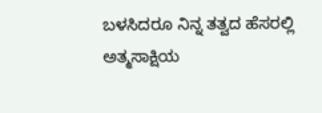ಬಳಸಿದರೂ ನಿನ್ನ ತತ್ವದ ಹೆಸರಲ್ಲಿ
ಅತ್ಮಸಾಕ್ಷಿಯ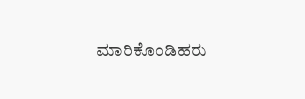ಮಾರಿಕೊಂಡಿಹರು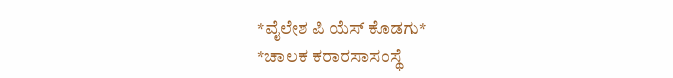*ವೈಲೇಶ ಪಿ ಯೆಸ್ ಕೊಡಗು*
*ಚಾಲಕ ಕರಾರಸಾಸಂಸ್ಥೆ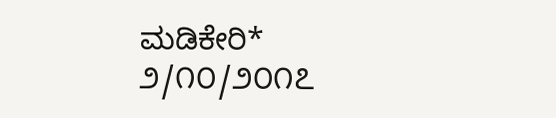ಮಡಿಕೇರಿ*
೨/೧೦/೨೦೧೭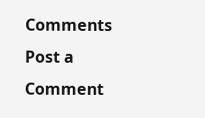Comments
Post a Comment